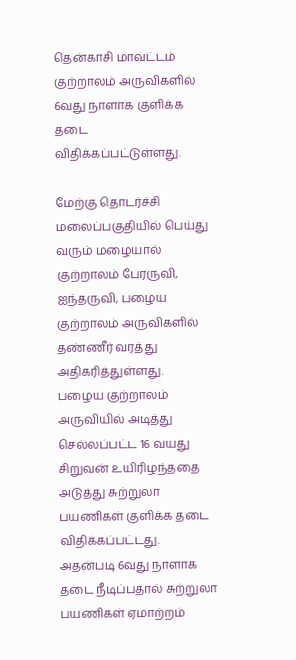தென்காசி மாவட்டம் குற்றாலம் அருவிகளில் 6வது நாளாக குளிக்க தடை விதிக்கப்பட்டுள்ளது.

மேற்கு தொடர்ச்சி மலைப்பகுதியில் பெய்து வரும் மழையால் குற்றாலம் பேரருவி, ஐந்தருவி, பழைய குற்றாலம் அருவிகளில் தண்ணீர் வரத்து அதிகரித்துள்ளது.
பழைய குற்றாலம் அருவியில் அடித்து செல்லப்பட்ட 16 வயது சிறுவன் உயிரிழந்ததை அடுத்து சுற்றுலா பயணிகள் குளிக்க தடை விதிக்கப்பட்டது. அதன்படி 6வது நாளாக தடை நீடிப்பதால் சுற்றுலா பயணிகள் ஏமாற்றம்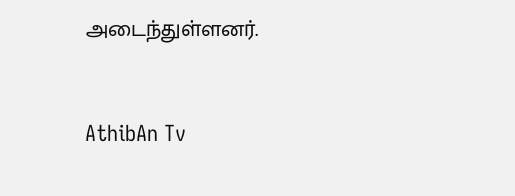அடைந்துள்ளனர்.


AthibAn Tv